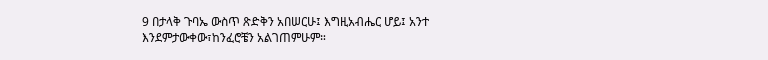9 በታላቅ ጉባኤ ውስጥ ጽድቅን አበሠርሁ፤ እግዚአብሔር ሆይ፤ አንተ እንደምታውቀው፣ከንፈሮቼን አልገጠምሁም።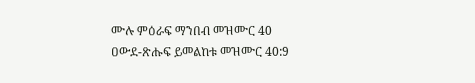ሙሉ ምዕራፍ ማንበብ መዝሙር 40
ዐውደ-ጽሑፍ ይመልከቱ መዝሙር 40:9